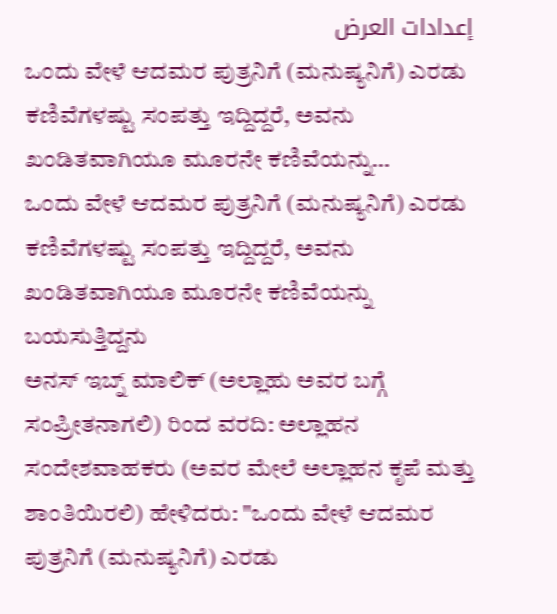إعدادات العرض
ಒಂದು ವೇಳೆ ಆದಮರ ಪುತ್ರನಿಗೆ (ಮನುಷ್ಯನಿಗೆ) ಎರಡು ಕಣಿವೆಗಳಷ್ಟು ಸಂಪತ್ತು ಇದ್ದಿದ್ದರೆ, ಅವನು ಖಂಡಿತವಾಗಿಯೂ ಮೂರನೇ ಕಣಿವೆಯನ್ನು…
ಒಂದು ವೇಳೆ ಆದಮರ ಪುತ್ರನಿಗೆ (ಮನುಷ್ಯನಿಗೆ) ಎರಡು ಕಣಿವೆಗಳಷ್ಟು ಸಂಪತ್ತು ಇದ್ದಿದ್ದರೆ, ಅವನು ಖಂಡಿತವಾಗಿಯೂ ಮೂರನೇ ಕಣಿವೆಯನ್ನು ಬಯಸುತ್ತಿದ್ದನು
ಅನಸ್ ಇಬ್ನ್ ಮಾಲಿಕ್ (ಅಲ್ಲಾಹು ಅವರ ಬಗ್ಗೆ ಸಂಪ್ರೀತನಾಗಲಿ) ರಿಂದ ವರದಿ: ಅಲ್ಲಾಹನ ಸಂದೇಶವಾಹಕರು (ಅವರ ಮೇಲೆ ಅಲ್ಲಾಹನ ಕೃಪೆ ಮತ್ತು ಶಾಂತಿಯಿರಲಿ) ಹೇಳಿದರು: "ಒಂದು ವೇಳೆ ಆದಮರ ಪುತ್ರನಿಗೆ (ಮನುಷ್ಯನಿಗೆ) ಎರಡು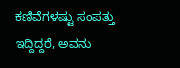ಕಣಿವೆಗಳಷ್ಟು ಸಂಪತ್ತು ಇದ್ದಿದ್ದರೆ, ಅವನು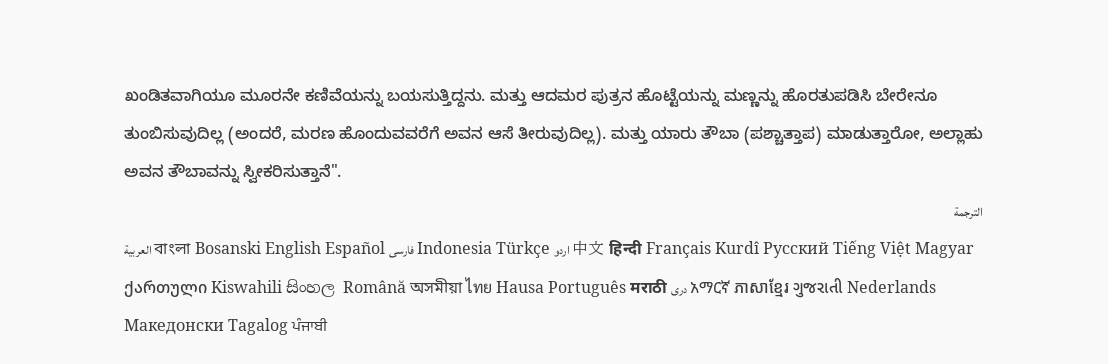ಖಂಡಿತವಾಗಿಯೂ ಮೂರನೇ ಕಣಿವೆಯನ್ನು ಬಯಸುತ್ತಿದ್ದನು. ಮತ್ತು ಆದಮರ ಪುತ್ರನ ಹೊಟ್ಟೆಯನ್ನು ಮಣ್ಣನ್ನು ಹೊರತುಪಡಿಸಿ ಬೇರೇನೂ ತುಂಬಿಸುವುದಿಲ್ಲ (ಅಂದರೆ, ಮರಣ ಹೊಂದುವವರೆಗೆ ಅವನ ಆಸೆ ತೀರುವುದಿಲ್ಲ). ಮತ್ತು ಯಾರು ತೌಬಾ (ಪಶ್ಚಾತ್ತಾಪ) ಮಾಡುತ್ತಾರೋ, ಅಲ್ಲಾಹು ಅವನ ತೌಬಾವನ್ನು ಸ್ವೀಕರಿಸುತ್ತಾನೆ".
الترجمة
العربية বাংলা Bosanski English Español فارسی Indonesia Türkçe اردو 中文 हिन्दी Français Kurdî Русский Tiếng Việt Magyar ქართული Kiswahili සිංහල Română অসমীয়া ไทย Hausa Português मराठी دری አማርኛ ភាសាខ្មែរ ગુજરાતી Nederlands Македонски Tagalog ਪੰਜਾਬੀ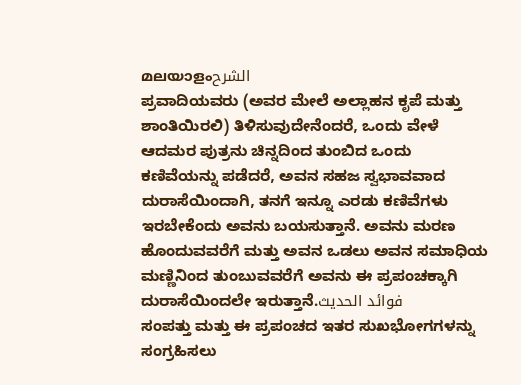മലയാളംالشرح
ಪ್ರವಾದಿಯವರು (ಅವರ ಮೇಲೆ ಅಲ್ಲಾಹನ ಕೃಪೆ ಮತ್ತು ಶಾಂತಿಯಿರಲಿ) ತಿಳಿಸುವುದೇನೆಂದರೆ, ಒಂದು ವೇಳೆ ಆದಮರ ಪುತ್ರನು ಚಿನ್ನದಿಂದ ತುಂಬಿದ ಒಂದು ಕಣಿವೆಯನ್ನು ಪಡೆದರೆ, ಅವನ ಸಹಜ ಸ್ವಭಾವವಾದ ದುರಾಸೆಯಿಂದಾಗಿ, ತನಗೆ ಇನ್ನೂ ಎರಡು ಕಣಿವೆಗಳು ಇರಬೇಕೆಂದು ಅವನು ಬಯಸುತ್ತಾನೆ. ಅವನು ಮರಣ ಹೊಂದುವವರೆಗೆ ಮತ್ತು ಅವನ ಒಡಲು ಅವನ ಸಮಾಧಿಯ ಮಣ್ಣಿನಿಂದ ತುಂಬುವವರೆಗೆ ಅವನು ಈ ಪ್ರಪಂಚಕ್ಕಾಗಿ ದುರಾಸೆಯಿಂದಲೇ ಇರುತ್ತಾನೆ.فوائد الحديث
ಸಂಪತ್ತು ಮತ್ತು ಈ ಪ್ರಪಂಚದ ಇತರ ಸುಖಭೋಗಗಳನ್ನು ಸಂಗ್ರಹಿಸಲು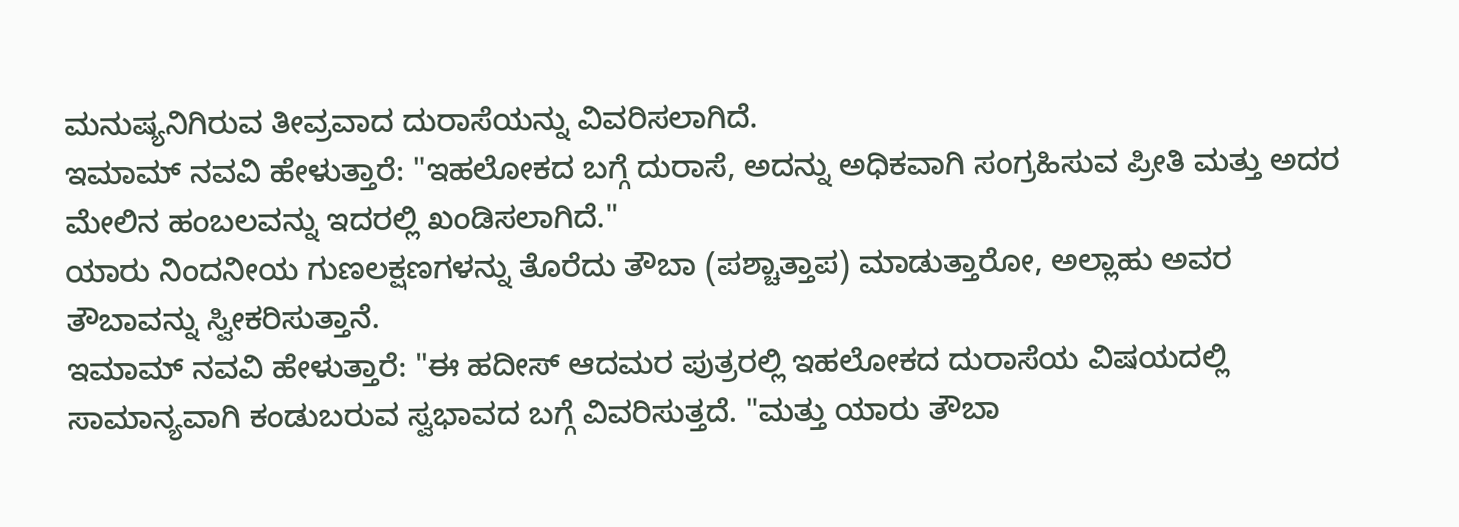ಮನುಷ್ಯನಿಗಿರುವ ತೀವ್ರವಾದ ದುರಾಸೆಯನ್ನು ವಿವರಿಸಲಾಗಿದೆ.
ಇಮಾಮ್ ನವವಿ ಹೇಳುತ್ತಾರೆ: "ಇಹಲೋಕದ ಬಗ್ಗೆ ದುರಾಸೆ, ಅದನ್ನು ಅಧಿಕವಾಗಿ ಸಂಗ್ರಹಿಸುವ ಪ್ರೀತಿ ಮತ್ತು ಅದರ ಮೇಲಿನ ಹಂಬಲವನ್ನು ಇದರಲ್ಲಿ ಖಂಡಿಸಲಾಗಿದೆ."
ಯಾರು ನಿಂದನೀಯ ಗುಣಲಕ್ಷಣಗಳನ್ನು ತೊರೆದು ತೌಬಾ (ಪಶ್ಚಾತ್ತಾಪ) ಮಾಡುತ್ತಾರೋ, ಅಲ್ಲಾಹು ಅವರ ತೌಬಾವನ್ನು ಸ್ವೀಕರಿಸುತ್ತಾನೆ.
ಇಮಾಮ್ ನವವಿ ಹೇಳುತ್ತಾರೆ: "ಈ ಹದೀಸ್ ಆದಮರ ಪುತ್ರರಲ್ಲಿ ಇಹಲೋಕದ ದುರಾಸೆಯ ವಿಷಯದಲ್ಲಿ ಸಾಮಾನ್ಯವಾಗಿ ಕಂಡುಬರುವ ಸ್ವಭಾವದ ಬಗ್ಗೆ ವಿವರಿಸುತ್ತದೆ. "ಮತ್ತು ಯಾರು ತೌಬಾ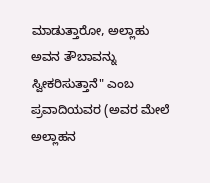ಮಾಡುತ್ತಾರೋ, ಅಲ್ಲಾಹು ಅವನ ತೌಬಾವನ್ನು ಸ್ವೀಕರಿಸುತ್ತಾನೆ" ಎಂಬ ಪ್ರವಾದಿಯವರ (ಅವರ ಮೇಲೆ ಅಲ್ಲಾಹನ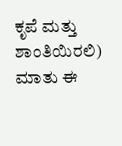ಕೃಪೆ ಮತ್ತು ಶಾಂತಿಯಿರಲಿ) ಮಾತು ಈ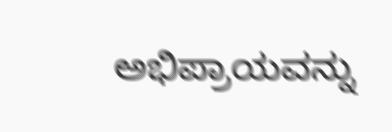ಅಭಿಪ್ರಾಯವನ್ನು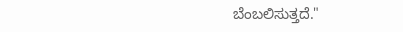ಬೆಂಬಲಿಸುತ್ತದೆ."